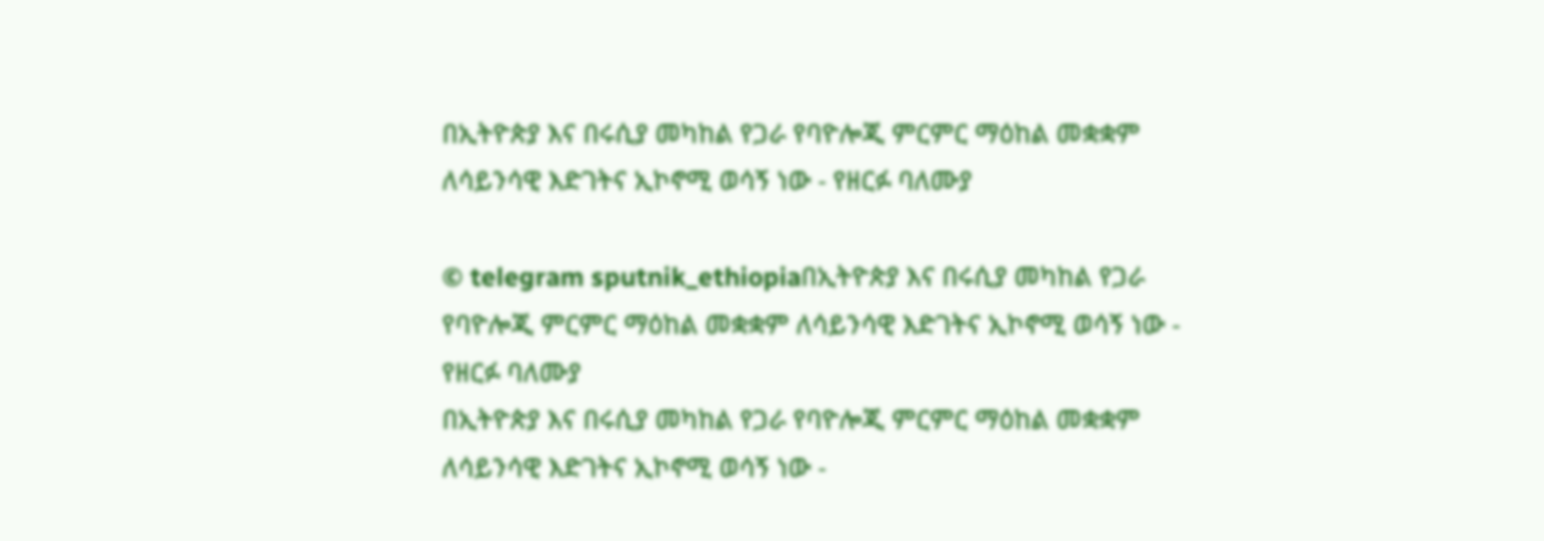በኢትዮጵያ እና በሩሲያ መካከል የጋራ የባዮሎጂ ምርምር ማዕከል መቋቋም ለሳይንሳዊ እድገትና ኢኮኖሚ ወሳኝ ነው - የዘርፉ ባለሙያ

© telegram sputnik_ethiopiaበኢትዮጵያ እና በሩሲያ መካከል የጋራ የባዮሎጂ ምርምር ማዕከል መቋቋም ለሳይንሳዊ እድገትና ኢኮኖሚ ወሳኝ ነው - የዘርፉ ባለሙያ
በኢትዮጵያ እና በሩሲያ መካከል የጋራ የባዮሎጂ ምርምር ማዕከል መቋቋም ለሳይንሳዊ እድገትና ኢኮኖሚ ወሳኝ ነው -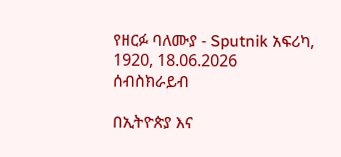የዘርፉ ባለሙያ - Sputnik አፍሪካ, 1920, 18.06.2026
ሰብስክራይብ

በኢትዮጵያ እና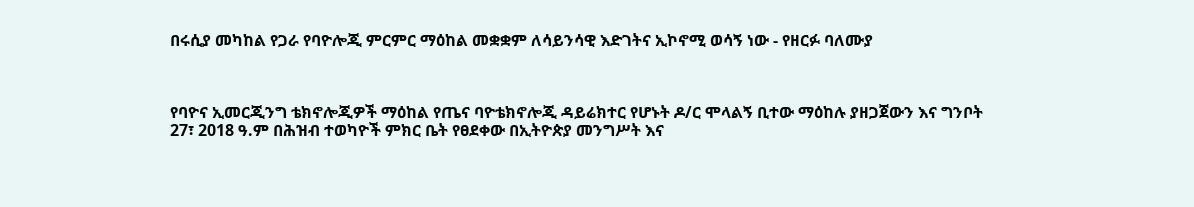በሩሲያ መካከል የጋራ የባዮሎጂ ምርምር ማዕከል መቋቋም ለሳይንሳዊ እድገትና ኢኮኖሚ ወሳኝ ነው - የዘርፉ ባለሙያ



የባዮና ኢመርጂንግ ቴክኖሎጂዎች ማዕከል የጤና ባዮቴክኖሎጂ ዳይሬክተር የሆኑት ዶ/ር ሞላልኝ ቢተው ማዕከሉ ያዘጋጀውን እና ግንቦት 27፣ 2018 ዓ.ም በሕዝብ ተወካዮች ምክር ቤት የፀደቀው በኢትዮጵያ መንግሥት እና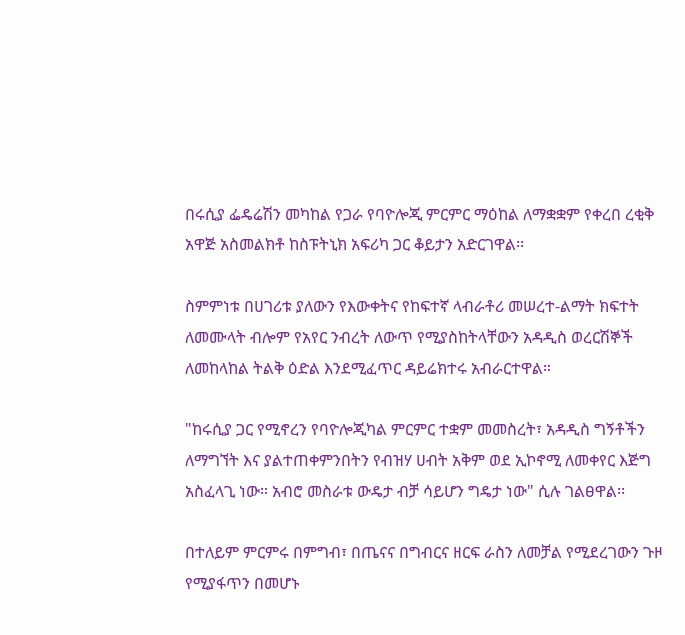በሩሲያ ፌዴሬሽን መካከል የጋራ የባዮሎጂ ምርምር ማዕከል ለማቋቋም የቀረበ ረቂቅ አዋጅ አስመልክቶ ከስፑትኒክ አፍሪካ ጋር ቆይታን አድርገዋል፡፡

ስምምነቱ በሀገሪቱ ያለውን የእውቀትና የከፍተኛ ላብራቶሪ መሠረተ-ልማት ክፍተት ለመሙላት ብሎም የአየር ንብረት ለውጥ የሚያስከትላቸውን አዳዲስ ወረርሽኞች ለመከላከል ትልቅ ዕድል እንደሚፈጥር ዳይሬክተሩ አብራርተዋል።

"ከሩሲያ ጋር የሚኖረን የባዮሎጂካል ምርምር ተቋም መመስረት፣ አዳዲስ ግኝቶችን ለማግኘት እና ያልተጠቀምንበትን የብዝሃ ሀብት አቅም ወደ ኢኮኖሚ ለመቀየር እጅግ አስፈላጊ ነው። አብሮ መስራቱ ውዴታ ብቻ ሳይሆን ግዴታ ነው" ሲሉ ገልፀዋል፡፡

በተለይም ምርምሩ በምግብ፣ በጤናና በግብርና ዘርፍ ራስን ለመቻል የሚደረገውን ጉዞ የሚያፋጥን በመሆኑ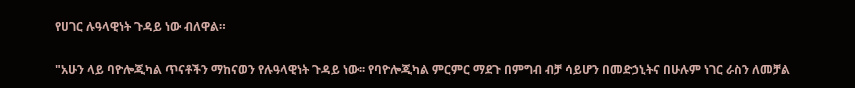የሀገር ሉዓላዊነት ጉዳይ ነው ብለዋል።

"አሁን ላይ ባዮሎጂካል ጥናቶችን ማከናወን የሉዓላዊነት ጉዳይ ነው፡፡ የባዮሎጂካል ምርምር ማደጉ በምግብ ብቻ ሳይሆን በመድኃኒትና በሁሉም ነገር ራስን ለመቻል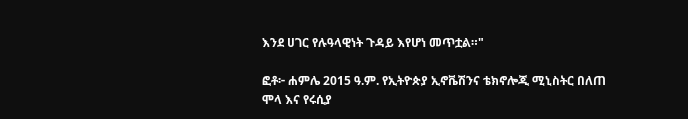እንደ ሀገር የሉዓላዊነት ጉዳይ እየሆነ መጥቷል።"

ፎቶ፦ ሐምሌ 2015 ዓ.ም. የኢትዮጵያ ኢኖቬሽንና ቴክኖሎጂ ሚኒስትር በለጠ ሞላ እና የሩሲያ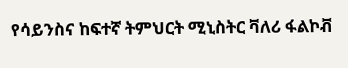የሳይንስና ከፍተኛ ትምህርት ሚኒስትር ቫለሪ ፋልኮቭ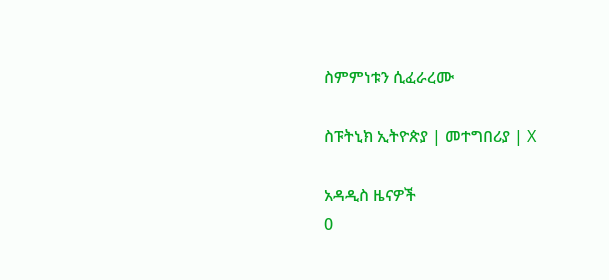ስምምነቱን ሲፈራረሙ

ስፑትኒክ ኢትዮጵያ | መተግበሪያ | X

አዳዲስ ዜናዎች
0